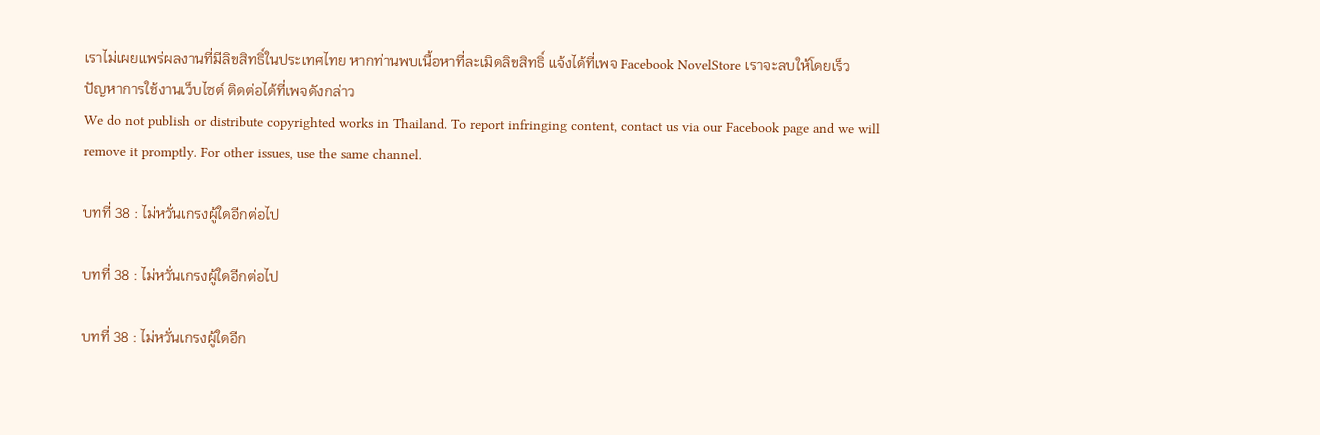เราไม่เผยแพร่ผลงานที่มีลิขสิทธิ์ในประเทศไทย หากท่านพบเนื้อหาที่ละเมิดลิขสิทธิ์ แจ้งได้ที่เพจ Facebook NovelStore เราจะลบให้โดยเร็ว
ปัญหาการใช้งานเว็บไซต์ ติดต่อได้ที่เพจดังกล่าว
We do not publish or distribute copyrighted works in Thailand. To report infringing content, contact us via our Facebook page and we will remove it promptly. For other issues, use the same channel.

บทที่ 38 : ไม่หวั่นเกรงผู้ใดอีกต่อไป

บทที่ 38 : ไม่หวั่นเกรงผู้ใดอีกต่อไป

บทที่ 38 : ไม่หวั่นเกรงผู้ใดอีก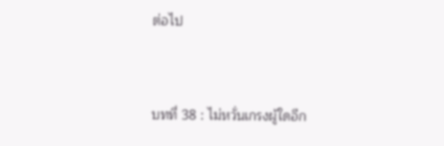ต่อไป


บทที่ 38 : ไม่หวั่นเกรงผู้ใดอีก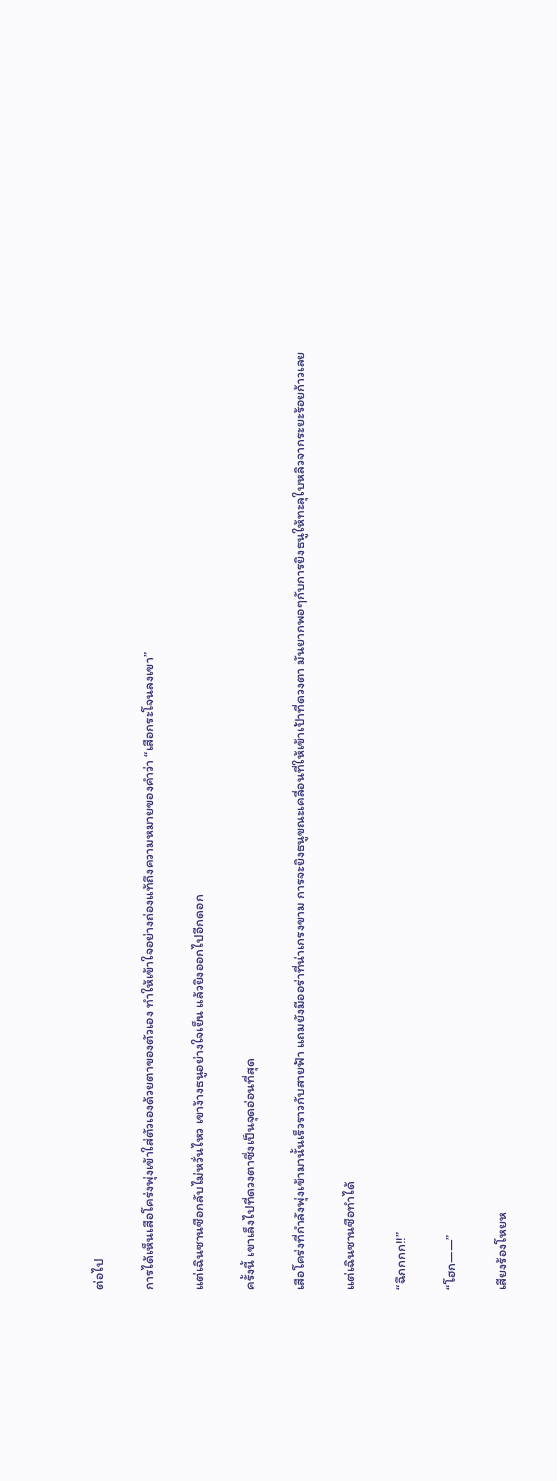ต่อไป

การได้เห็นเสือโคร่งพุ่งเข้าใส่ตัวเองด้วยตาของตัวเอง ทำให้เข้าใจอย่างถ่องแท้ถึงความหมายของคำว่า “เสือกระโจนลงเขา”

แต่เฉินซานซือกลับไม่หวั่นไหว เขาง้างธนูอย่างใจเย็น แล้วยิงออกไปอีกดอก

ครั้งนี้ เขาเล็งไปที่ดวงตาซึ่งเป็นจุดอ่อนที่สุด

เสือโคร่งที่กำลังพุ่งเข้ามานั้นเร็วราวกับสายฟ้า แถมยังมีออร่าที่น่าเกรงขาม การจะยิงธนูขณะเคลื่อนที่ให้เข้าเป้าที่ดวงตา มันยากพอๆกับการยิงธนูให้ทะลุใบหลิวจากระยะร้อยก้าวเลย

แต่เฉินซานซือทำได้

“ฉึกกกก!!”

“โฮก——”

เสียงร้องโหยห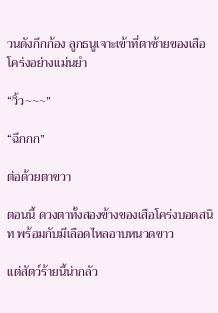วนดังกึกก้อง ลูกธนูเจาะเข้าที่ตาซ้ายของเสือโคร่งอย่างเเม่นยำ

“วิ้ว~~~”

“ฉึกกก”

ต่อด้วยตาขวา

ตอนนี้ ดวงตาทั้งสองข้างของเสือโคร่งบอดสนิท พร้อมกับมีเลือดไหลอาบหนวดขาว

เเต่สัตว์ร้ายนี้น่ากลัว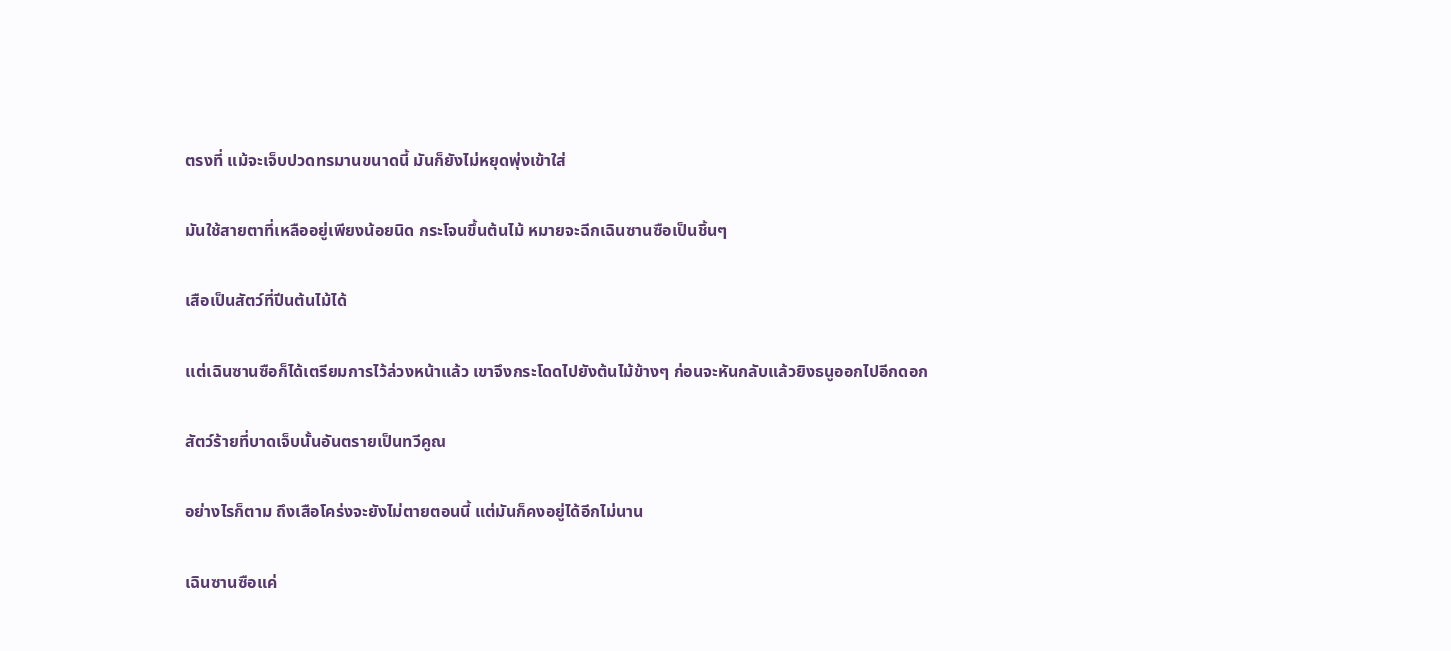ตรงที่ แม้จะเจ็บปวดทรมานขนาดนี้ มันก็ยังไม่หยุดพุ่งเข้าใส่

มันใช้สายตาที่เหลืออยู่เพียงน้อยนิด กระโจนขึ้นต้นไม้ หมายจะฉีกเฉินซานซือเป็นชิ้นๆ

เสือเป็นสัตว์ที่ปีนต้นไม้ได้

เเต่เฉินซานซือก็ได้เตรียมการไว้ล่วงหน้าแล้ว เขาจึงกระโดดไปยังต้นไม้ข้างๆ ก่อนจะหันกลับแล้วยิงธนูออกไปอีกดอก

สัตว์ร้ายที่บาดเจ็บนั้นอันตรายเป็นทวีคูณ

อย่างไรก็ตาม ถึงเสือโคร่งจะยังไม่ตายตอนนี้ แต่มันก็คงอยู่ได้อีกไม่นาน

เฉินซานซือแค่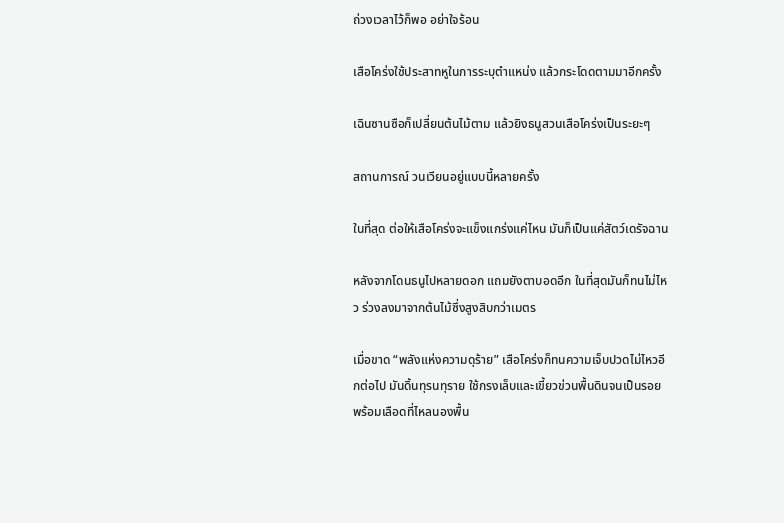ถ่วงเวลาไว้ก็พอ อย่าใจร้อน

เสือโคร่งใช้ประสาทหูในการระบุตำแหน่ง แล้วกระโดดตามมาอีกครั้ง

เฉินซานซือก็เปลี่ยนต้นไม้ตาม แล้วยิงธนูสวนเสือโคร่งเป็นระยะๆ

สถานการณ์ วนเวียนอยู่แบบนี้หลายครั้ง

ในที่สุด ต่อให้เสือโคร่งจะแข็งแกร่งแค่ไหน มันก็เป็นแค่สัตว์เดรัจฉาน

หลังจากโดนธนูไปหลายดอก แถมยังตาบอดอีก ในที่สุดมันก็ทนไม่ไหว ร่วงลงมาจากต้นไม้ซึ่งสูงสิบกว่าเมตร

เมื่อขาด “พลังแห่งความดุร้าย” เสือโคร่งก็ทนความเจ็บปวดไม่ไหวอีกต่อไป มันดิ้นทุรนทุราย ใช้กรงเล็บและเขี้ยวข่วนพื้นดินจนเป็นรอย พร้อมเลือดที่ไหลนองพื้น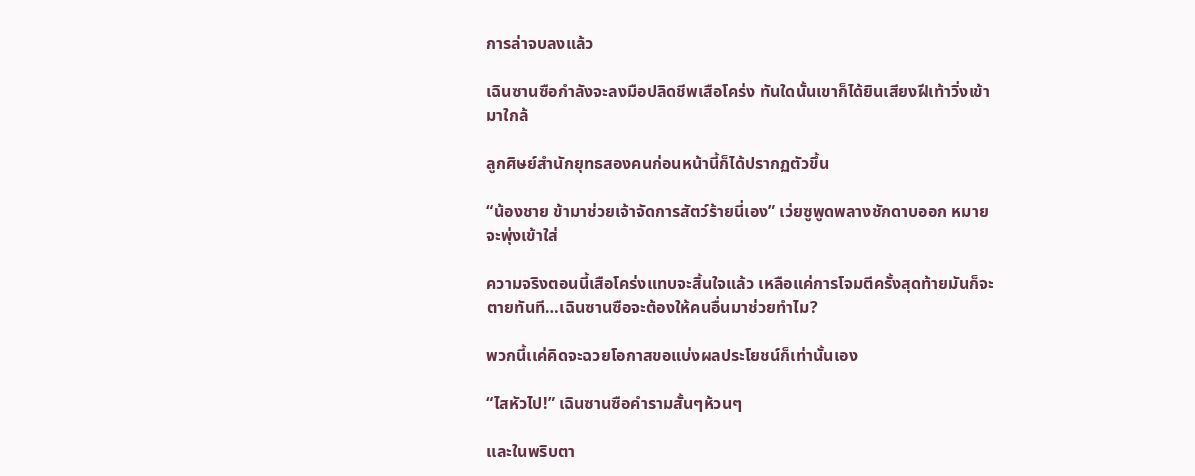การล่าจบลงแล้ว

เฉินซานซือกำลังจะลงมือปลิดชีพเสือโคร่ง ทันใดนั้นเขาก็ได้ยินเสียงฝีเท้าวิ่งเข้ามาใกล้

ลูกศิษย์สำนักยุทธสองคนก่อนหน้านี้ก็ได้ปรากฏตัวขึ้น

“น้องชาย ข้ามาช่วยเจ้าจัดการสัตว์ร้ายนี่เอง” เว่ยซูพูดพลางชักดาบออก หมายจะพุ่งเข้าใส่

ความจริงตอนนี้เสือโคร่งแทบจะสิ้นใจแล้ว เหลือแค่การโจมตีครั้งสุดท้ายมันก็จะตายทันที…เฉินซานซือจะต้องให้คนอื่นมาช่วยทำไม?

พวกนี้เเค่คิดจะฉวยโอกาสขอแบ่งผลประโยชน์ก็เท่านั้นเอง

“ไสหัวไป!” เฉินซานซือคำรามสั้นๆห้วนๆ

เเละในพริบตา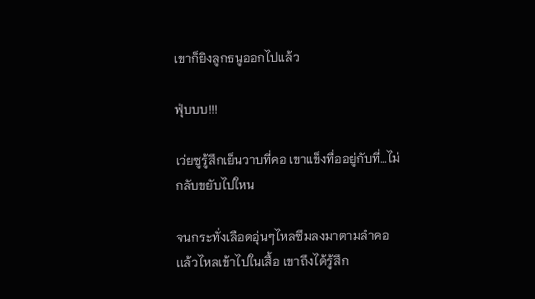เขาก็ยิงลูกธนูออกไปแล้ว

ฟุ่บบบ!!!

เว่ยซูรู้สึกเย็นวาบที่คอ เขาแข็งทื่ออยู่กับที่…ไม่กลับขยับไปใหน

จนกระทั่งเลือดอุ่นๆไหลซึมลงมาตามลำคอเเล้วไหลเข้าไปในเสื้อ เขาถึงได้รู้สึก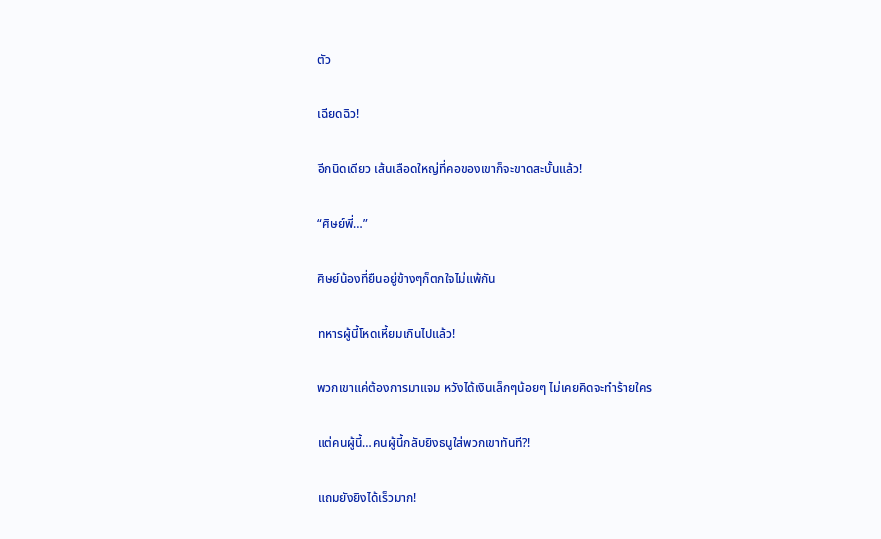ตัว

เฉียดฉิว!

อีกนิดเดียว เส้นเลือดใหญ่ที่คอของเขาก็จะขาดสะบั้นแล้ว!

“ศิษย์พี่…”

ศิษย์น้องที่ยืนอยู่ข้างๆก็ตกใจไม่แพ้กัน

ทหารผู้นี้โหดเหี้ยมเกินไปแล้ว!

พวกเขาแค่ต้องการมาแจม หวังได้เงินเล็กๆน้อยๆ ไม่เคยคิดจะทำร้ายใคร

แต่คนผู้นี้…คนผู้นี้กลับยิงธนูใส่พวกเขาทันที?!

แถมยังยิงได้เร็วมาก!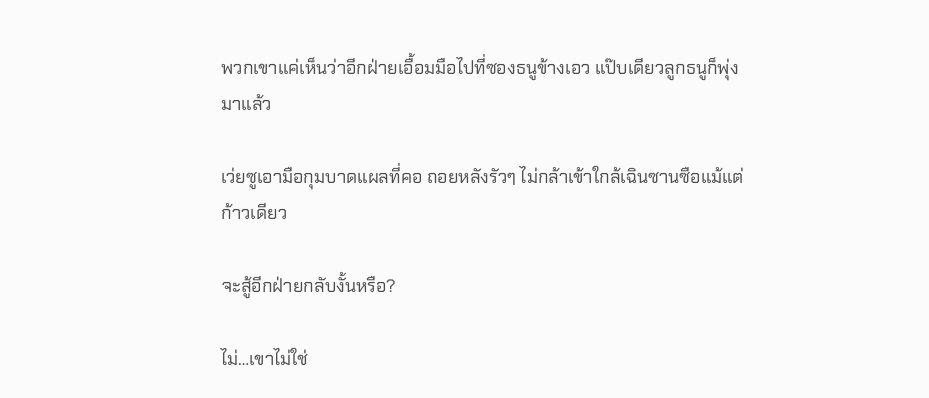พวกเขาแค่เห็นว่าอีกฝ่ายเอื้อมมือไปที่ซองธนูข้างเอว แป๊บเดียวลูกธนูก็พุ่งมาแล้ว

เว่ยซูเอามือกุมบาดแผลที่คอ ถอยหลังรัวๆ ไม่กล้าเข้าใกล้เฉินซานซือแม้แต่ก้าวเดียว

จะสู้อีกฝ่ายกลับงั้นหรือ?

ไม่…เขาไม่ใช่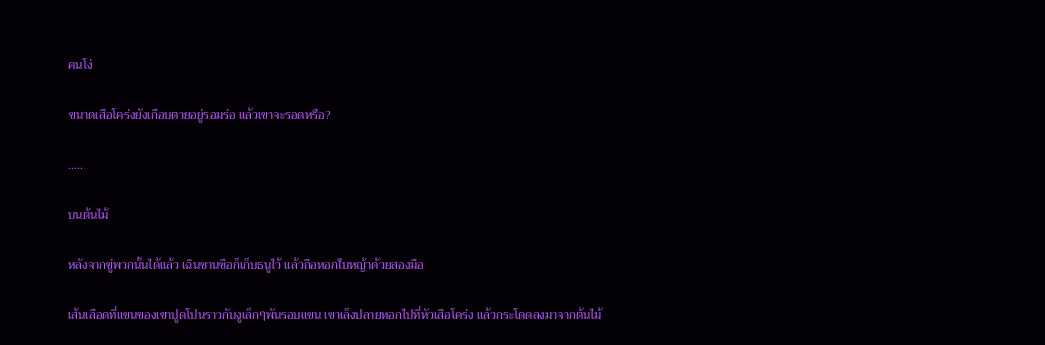คนโง่

ขนาดเสือโคร่งยังเกือบตายอยู่รอมร่อ แล้วเขาจะรอดหรือ?

…..

บนต้นไม้

หลังจากขู่พวกนั้นได้แล้ว เฉินซานซือก็เก็บธนูไว้ แล้วถือหอกใบหญ้าด้วยสองมือ

เส้นเลือดที่แขนของเขาปูดโปนราวกับงูเล็กๆพันรอบแขน เขาเล็งปลายหอกไปที่หัวเสือโคร่ง แล้วกระโดดลงมาจากต้นไม้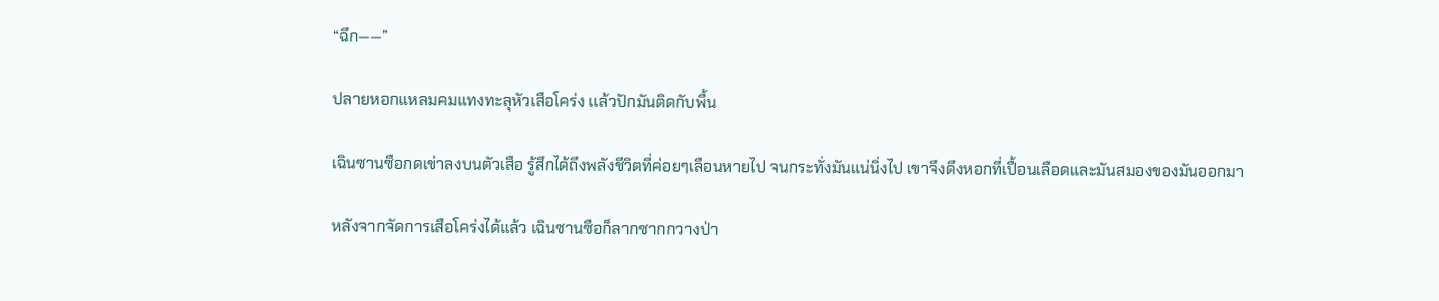“ฉึก——”

ปลายหอกแหลมคมแทงทะลุหัวเสือโคร่ง เเล้วปักมันติดกับพื้น

เฉินซานซือกดเข่าลงบนตัวเสือ รู้สึกได้ถึงพลังชีวิตที่ค่อยๆเลือนหายไป จนกระทั่งมันแน่นิ่งไป เขาจึงดึงหอกที่เปื้อนเลือดและมันสมองของมันออกมา

หลังจากจัดการเสือโคร่งได้แล้ว เฉินซานซือก็ลากซากกวางป่า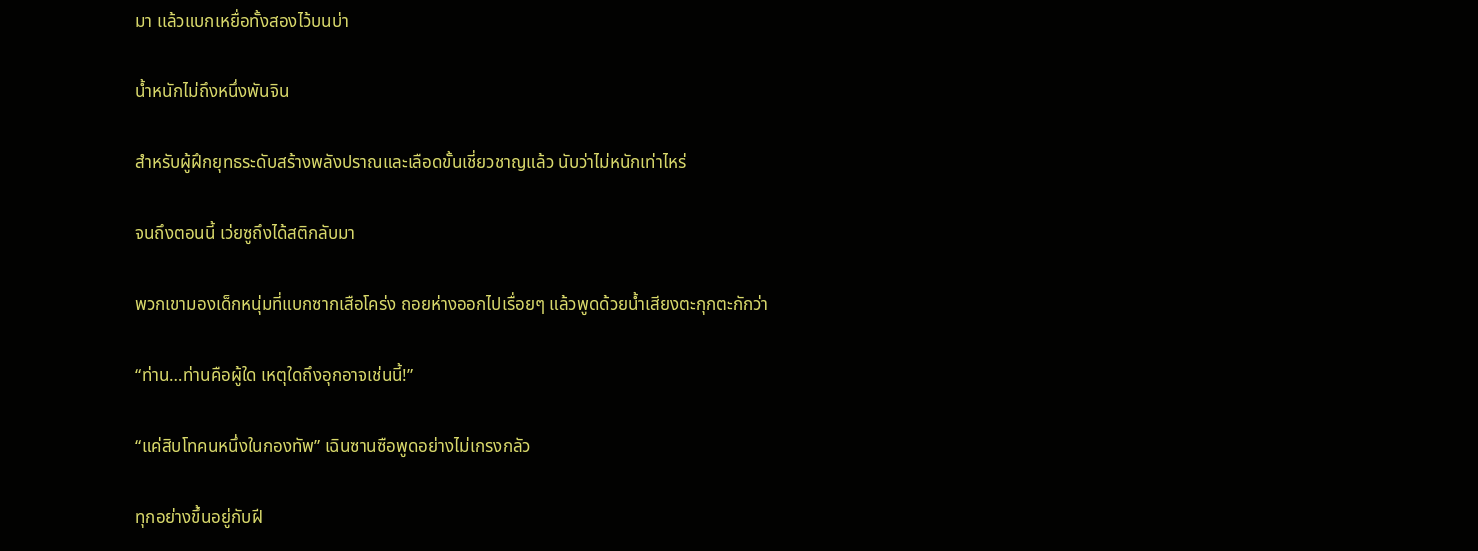มา เเล้วแบกเหยื่อทั้งสองไว้บนบ่า

น้ำหนักไม่ถึงหนึ่งพันจิน

สำหรับผู้ฝึกยุทธระดับสร้างพลังปราณและเลือดขั้นเชี่ยวชาญแล้ว นับว่าไม่หนักเท่าไหร่

จนถึงตอนนี้ เว่ยซูถึงได้สติกลับมา

พวกเขามองเด็กหนุ่มที่แบกซากเสือโคร่ง ถอยห่างออกไปเรื่อยๆ แล้วพูดด้วยน้ำเสียงตะกุกตะกักว่า

“ท่าน…ท่านคือผู้ใด เหตุใดถึงอุกอาจเช่นนี้!”

“แค่สิบโทคนหนึ่งในกองทัพ” เฉินซานซือพูดอย่างไม่เกรงกลัว

ทุกอย่างขึ้นอยู่กับฝี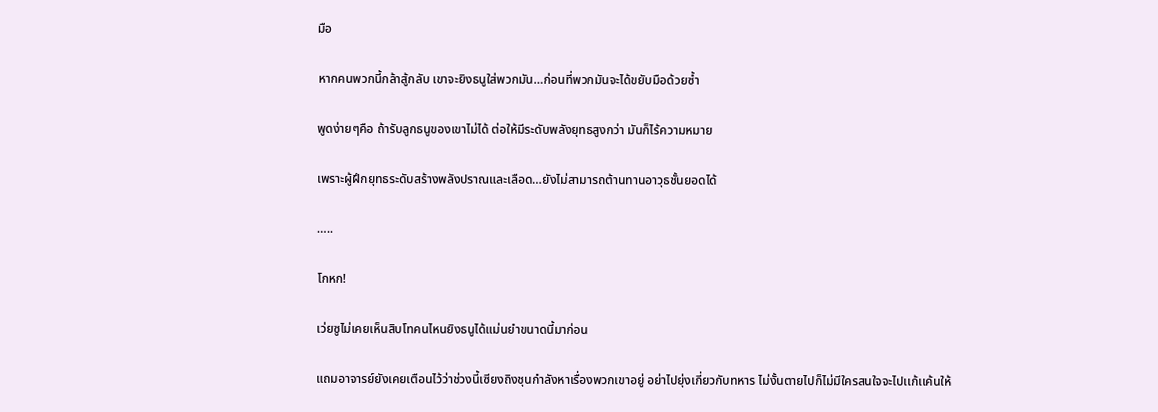มือ

หากคนพวกนี้กล้าสู้กลับ เขาจะยิงธนูใส่พวกมัน…ก่อนที่พวกมันจะได้ขยับมือด้วยซ้ำ

พูดง่ายๆคือ ถ้ารับลูกธนูของเขาไม่ได้ ต่อให้มีระดับพลังยุทธสูงกว่า มันก็ไร้ความหมาย

เพราะผู้ฝึกยุทธระดับสร้างพลังปราณและเลือด…ยังไม่สามารถต้านทานอาวุธชั้นยอดได้

…..

โกหก!

เว่ยซูไม่เคยเห็นสิบโทคนไหนยิงธนูได้แม่นยำขนาดนี้มาก่อน

แถมอาจารย์ยังเคยเตือนไว้ว่าช่วงนี้เซียงถิงชุนกำลังหาเรื่องพวกเขาอยู่ อย่าไปยุ่งเกี่ยวกับทหาร ไม่งั้นตายไปก็ไม่มีใครสนใจจะไปเเก้เเค้นให้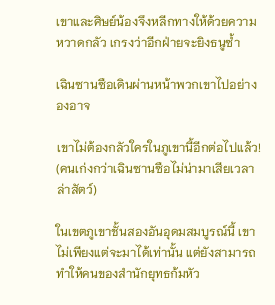เขาและศิษย์น้องจึงหลีกทางให้ด้วยความหวาดกลัว เกรงว่าอีกฝ่ายจะยิงธนูซ้ำ

เฉินซานซือเดินผ่านหน้าพวกเขาไปอย่างองอาจ

เขาไม่ต้องกลัวใครในภูเขานี้อีกต่อไปแล้ว! (คนเก่งกว่าเฉินซานซือไม่น่ามาเสียเวลาล่าสัตว์)

ในเขตภูเขาชั้นสองอันอุดมสมบูรณ์นี้ เขาไม่เพียงแต่จะมาได้เท่านั้น แต่ยังสามารถทำให้คนของสำนักยุทธก้มหัว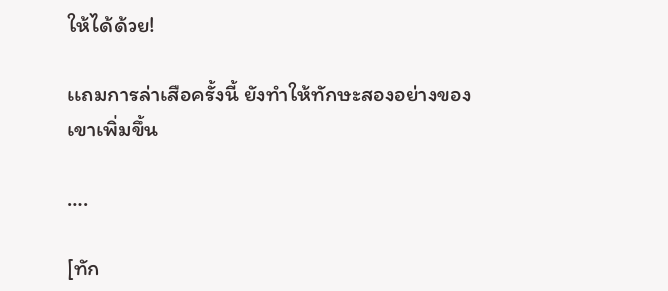ให้ได้ด้วย!

เเถมการล่าเสือครั้งนี้ ยังทำให้ทักษะสองอย่างของเขาเพิ่มขึ้น

….

[ทัก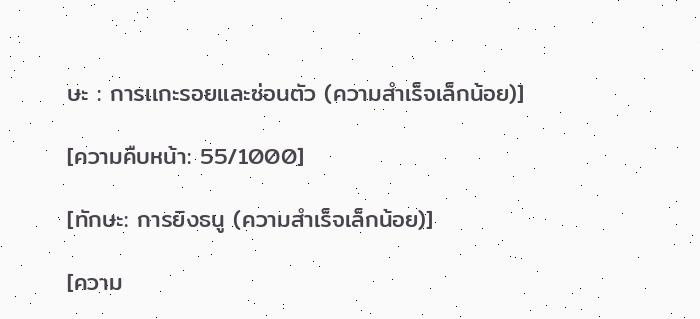ษะ : การเเกะรอยและซ่อนตัว (ความสำเร็จเล็กน้อย)]

[ความคืบหน้า: 55/1000]

[ทักษะ: การยิงธนู (ความสำเร็จเล็กน้อย)]

[ความ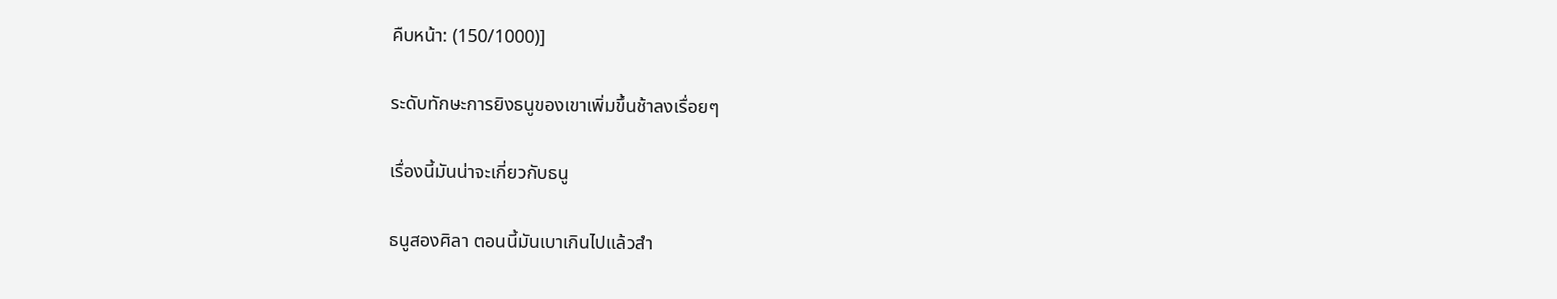คืบหน้า: (150/1000)]

ระดับทักษะการยิงธนูของเขาเพิ่มขึ้นช้าลงเรื่อยๆ

เรื่องนี้มันน่าจะเกี่ยวกับธนู

ธนูสองศิลา ตอนนี้มันเบาเกินไปแล้วสำ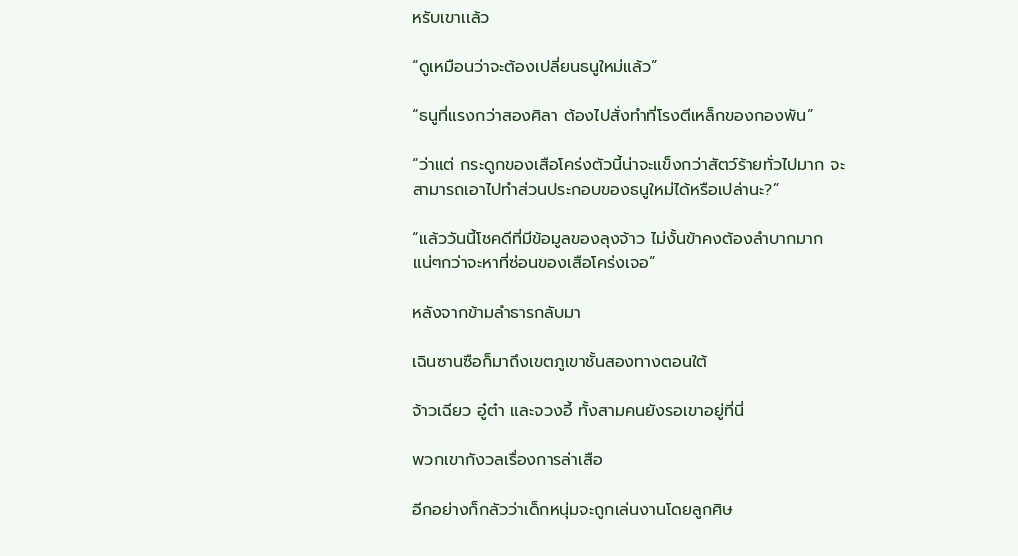หรับเขาเเล้ว

“ดูเหมือนว่าจะต้องเปลี่ยนธนูใหม่แล้ว”

“ธนูที่แรงกว่าสองศิลา ต้องไปสั่งทำที่โรงตีเหล็กของกองพัน”

“ว่าแต่ กระดูกของเสือโคร่งตัวนี้น่าจะแข็งกว่าสัตว์ร้ายทั่วไปมาก จะสามารถเอาไปทำส่วนประกอบของธนูใหม่ได้หรือเปล่านะ?”

“เเล้ววันนี้โชคดีที่มีข้อมูลของลุงจ้าว ไม่งั้นข้าคงต้องลำบากมากแน่ๆกว่าจะหาที่ซ่อนของเสือโคร่งเจอ”

หลังจากข้ามลำธารกลับมา

เฉินซานซือก็มาถึงเขตภูเขาชั้นสองทางตอนใต้

จ้าวเฉียว อู๋ต๋า และจวงอี้ ทั้งสามคนยังรอเขาอยู่ที่นี่

พวกเขากังวลเรื่องการล่าเสือ

อีกอย่างก็กลัวว่าเด็กหนุ่มจะถูกเล่นงานโดยลูกศิษ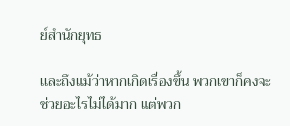ย์สำนักยุทธ

เเละถึงแม้ว่าหากเกิดเรื่องขึ้น พวกเขาก็คงจะช่วยอะไรไม่ได้มาก แต่พวก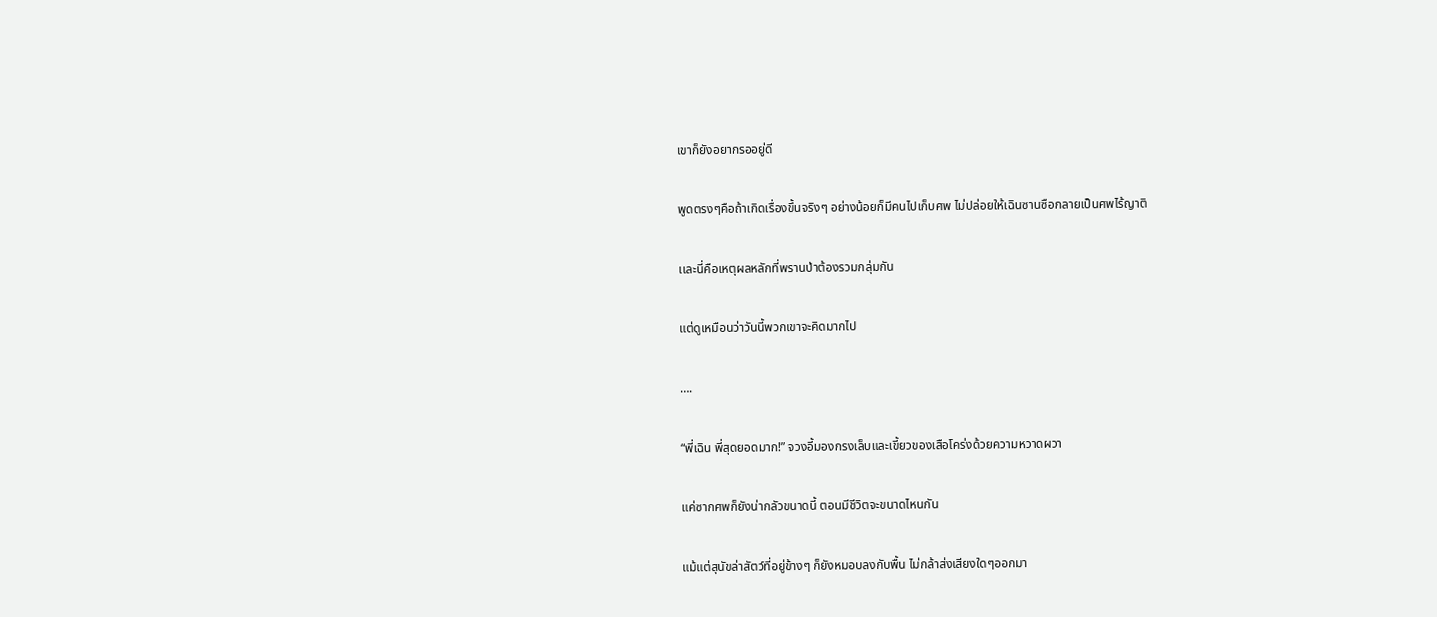เขาก็ยังอยากรออยู่ดี

พูดตรงๆคือถ้าเกิดเรื่องขึ้นจริงๆ อย่างน้อยก็มีคนไปเก็บศพ ไม่ปล่อยให้เฉินซานซือกลายเป็นศพไร้ญาติ

เเละนี่คือเหตุผลหลักที่พรานป่าต้องรวมกลุ่มกัน

แต่ดูเหมือนว่าวันนี้พวกเขาจะคิดมากไป

….

“พี่เฉิน พี่สุดยอดมาก!” จวงอี้มองกรงเล็บและเขี้ยวของเสือโคร่งด้วยความหวาดผวา

แค่ซากศพก็ยังน่ากลัวขนาดนี้ ตอนมีชีวิตจะขนาดไหนกัน

แม้แต่สุนัขล่าสัตว์ที่อยู่ข้างๆ ก็ยังหมอบลงกับพื้น ไม่กล้าส่งเสียงใดๆออกมา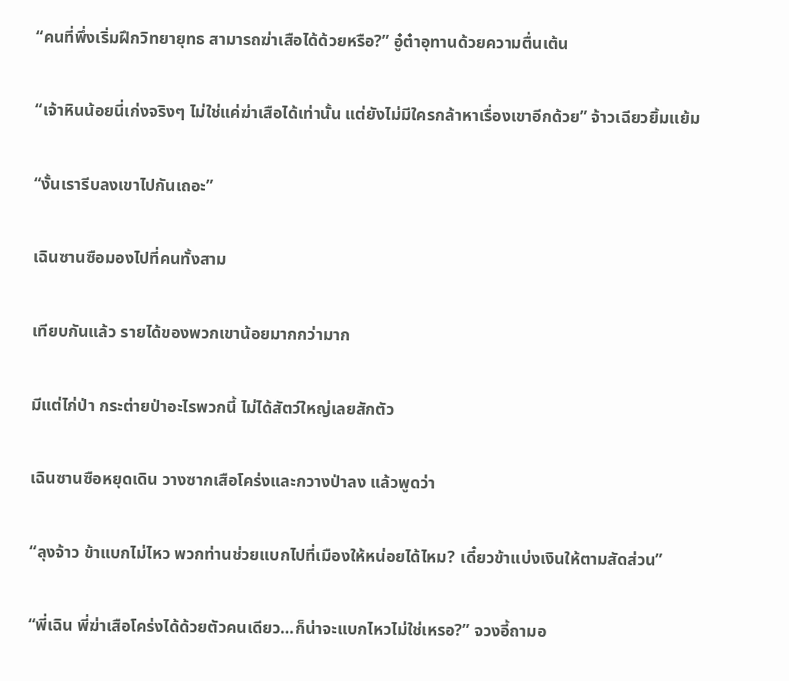“คนที่พึ่งเริ่มฝึกวิทยายุทธ สามารถฆ่าเสือได้ด้วยหรือ?” อู๋ต๋าอุทานด้วยความตื่นเต้น

“เจ้าหินน้อยนี่เก่งจริงๆ ไม่ใช่แค่ฆ่าเสือได้เท่านั้น แต่ยังไม่มีใครกล้าหาเรื่องเขาอีกด้วย” จ้าวเฉียวยิ้มเเย้ม

“งั้นเรารีบลงเขาไปกันเถอะ”

เฉินซานซือมองไปที่คนทั้งสาม

เทียบกันแล้ว รายได้ของพวกเขาน้อยมากกว่ามาก

มีแต่ไก่ป่า กระต่ายป่าอะไรพวกนี้ ไม่ได้สัตว์ใหญ่เลยสักตัว

เฉินซานซือหยุดเดิน วางซากเสือโคร่งและกวางป่าลง แล้วพูดว่า

“ลุงจ้าว ข้าแบกไม่ไหว พวกท่านช่วยแบกไปที่เมืองให้หน่อยได้ไหม? เดี๋ยวข้าแบ่งเงินให้ตามสัดส่วน”

“พี่เฉิน พี่ฆ่าเสือโคร่งได้ด้วยตัวคนเดียว…ก็น่าจะแบกไหวไม่ใช่เหรอ?” จวงอี้ถามอ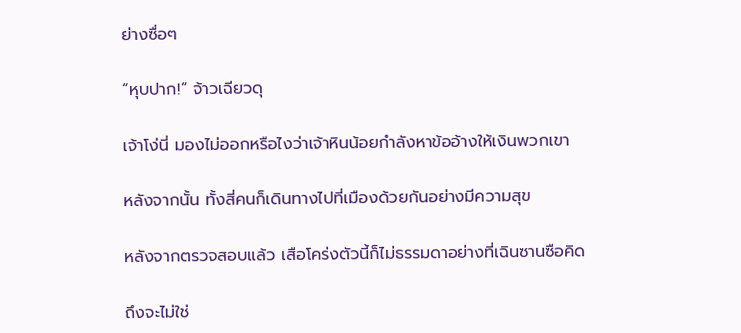ย่างซื่อๆ

“หุบปาก!” จ้าวเฉียวดุ

เจ้าโง่นี่ มองไม่ออกหรือไงว่าเจ้าหินน้อยกำลังหาข้ออ้างให้เงินพวกเขา

หลังจากนั้น ทั้งสี่คนก็เดินทางไปที่เมืองด้วยกันอย่างมีความสุข

หลังจากตรวจสอบแล้ว เสือโคร่งตัวนี้ก็ไม่ธรรมดาอย่างที่เฉินซานซือคิด

ถึงจะไม่ใช่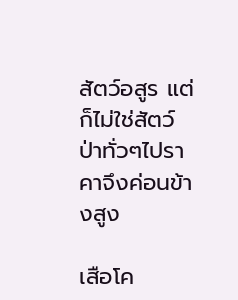สัตว์อสูร แต่ก็ไม่ใช่สัตว์ป่าทั่วๆไปราคาจึงค่อนข้างสูง

เสือโค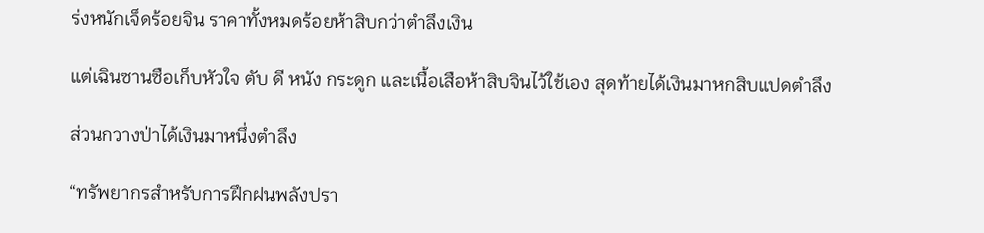ร่งหนักเจ็ดร้อยจิน ราคาทั้งหมดร้อยห้าสิบกว่าตำลึงเงิน

แต่เฉินซานซือเก็บหัวใจ ตับ ดี หนัง กระดูก และเนื้อเสือห้าสิบจินไว้ใช้เอง สุดท้ายได้เงินมาหกสิบแปดตำลึง

ส่วนกวางป่าได้เงินมาหนึ่งตำลึง

“ทรัพยากรสำหรับการฝึกฝนพลังปรา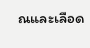ณและเลือด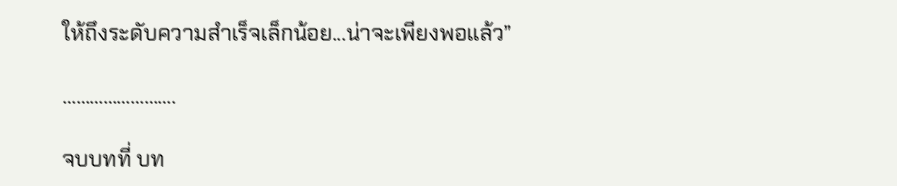ให้ถึงระดับความสำเร็จเล็กน้อย...น่าจะเพียงพอแล้ว”

…………………….

จบบทที่ บท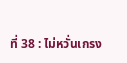ที่ 38 : ไม่หวั่นเกรง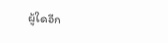ผู้ใดอีก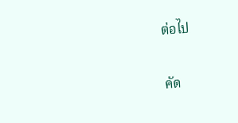ต่อไป

คัด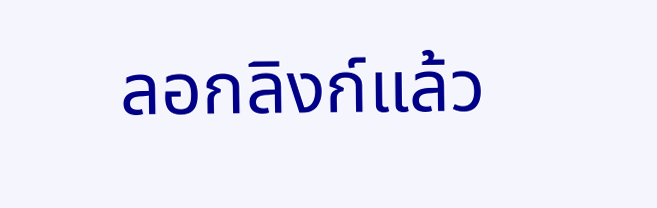ลอกลิงก์แล้ว